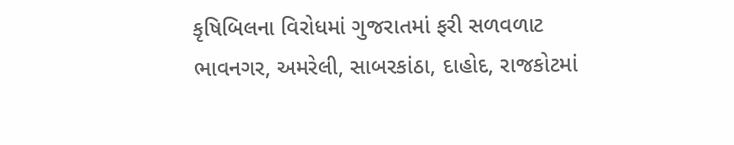કૃષિબિલના વિરોધમાં ગુજરાતમાં ફરી સળવળાટ
ભાવનગર, અમરેલી, સાબરકાંઠા, દાહોદ, રાજકોટમાં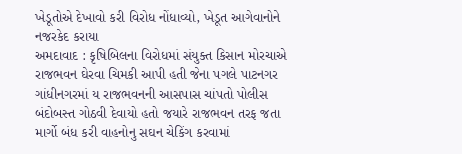ખેડૂતોએ દેખાવો કરી વિરોધ નોંધાવ્યો, ખેડૂત આગેવાનોને નજરકેદ કરાયા
અમદાવાદ : કૃષિબિલના વિરોધમાં સંયુક્ત કિસાન મોરચાએ રાજભવન ઘેરવા ચિમકી આપી હતી જેના પગલે પાટનગર ગાંધીનગરમાં ય રાજભવનની આસપાસ ચાંપતો પોલીસ બંદોબસ્ત ગોઠવી દેવાયો હતો જયારે રાજભવન તરફ જતા માર્ગો બંધ કરી વાહનોનુ સઘન ચેકિંગ કરવામાં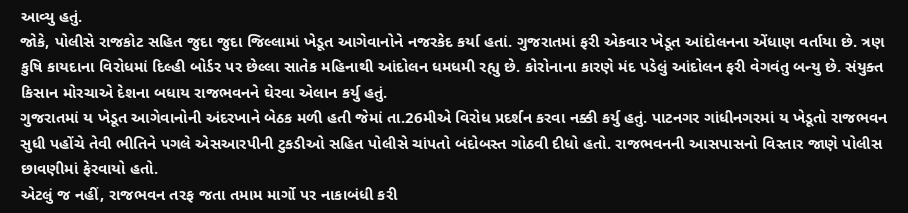આવ્યુ હતું.
જોકે, પોલીસે રાજકોટ સહિત જુદા જુદા જિલ્લામાં ખેડૂત આગેવાનોને નજરકેદ કર્યા હતાં. ગુજરાતમાં ફરી એકવાર ખેડૂત આંદોલનના એંધાણ વર્તાયા છે. ત્રણ કુષિ કાયદાના વિરોધમાં દિલ્હી બોર્ડર પર છેલ્લા સાતેક મહિનાથી આંદોલન ધમધમી રહ્યુ છે. કોરોનાના કારણે મંદ પડેલું આંદોલન ફરી વેગવંતુ બન્યુ છે. સંયુક્ત કિસાન મોરચાએ દેશના બધાય રાજભવનને ઘેરવા એલાન કર્યુ હતું.
ગુજરાતમાં ય ખેડૂત આગેવાનોની અંદરખાને બેઠક મળી હતી જેમાં તા.26મીએ વિરોધ પ્રદર્શન કરવા નક્કી કર્યુ હતું. પાટનગર ગાંધીનગરમાં ય ખેડૂતો રાજભવન સુધી પહોંચે તેવી ભીતિને પગલે એસઆરપીની ટુકડીઓ સહિત પોલીસે ચાંપતો બંદોબસ્ત ગોઠવી દીધો હતો. રાજભવનની આસપાસનો વિસ્તાર જાણે પોલીસ છાવણીમાં ફેરવાયો હતો.
એટલું જ નહીં, રાજભવન તરફ જતા તમામ માર્ગો પર નાકાબંધી કરી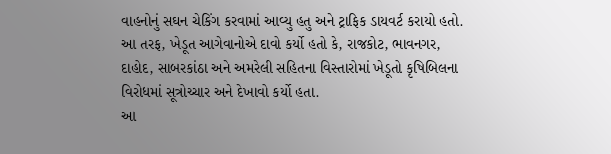વાહનોનું સઘન ચેકિંગ કરવામાં આવ્યુ હતુ અને ટ્રાફિક ડાયવર્ટ કરાયો હતો. આ તરફ, ખેડૂત આગેવાનોએ દાવો કર્યો હતો કે, રાજકોટ, ભાવનગર, દાહોદ, સાબરકાંઠા અને અમરેલી સહિતના વિસ્તારોમાં ખેડૂતો કૃષિબિલના વિરોધમાં સૂત્રોચ્ચાર અને દેખાવો કર્યો હતા.
આ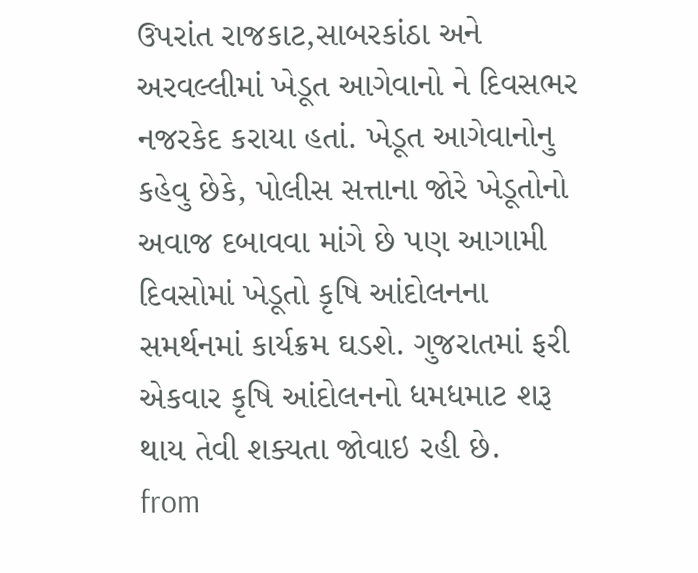ઉપરાંત રાજકાટ,સાબરકાંઠા અને અરવલ્લીમાં ખેડૂત આગેવાનો ને દિવસભર નજરકેદ કરાયા હતાં. ખેડૂત આગેવાનોનુ કહેવુ છેકે, પોલીસ સત્તાના જોરે ખેડૂતોનો અવાજ દબાવવા માંગે છે પણ આગામી દિવસોમાં ખેડૂતો કૃષિ આંદોલનના સમર્થનમાં કાર્યક્રમ ઘડશે. ગુજરાતમાં ફરી એકવાર કૃષિ આંદોલનનો ધમધમાટ શરૂ થાય તેવી શક્યતા જોવાઇ રહી છે.
from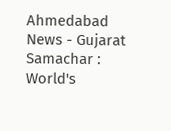Ahmedabad News - Gujarat Samachar : World's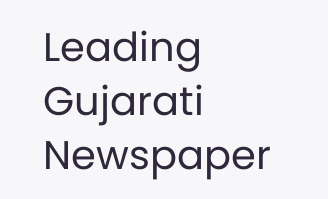Leading Gujarati Newspaper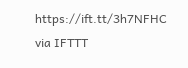https://ift.tt/3h7NFHC
via IFTTT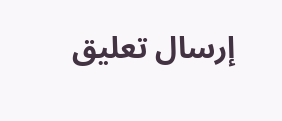إرسال تعليق